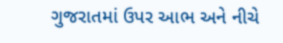ગુજરાતમાં ઉપર આભ અને નીચે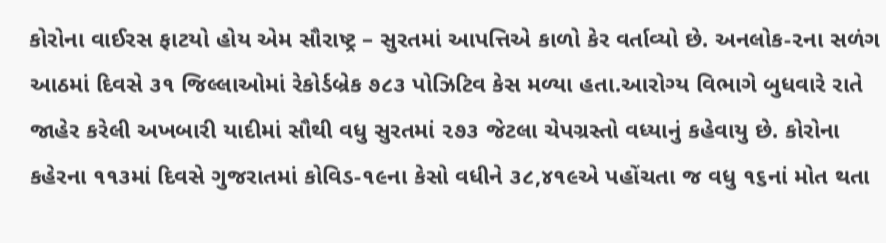કોરોના વાઈરસ ફાટયો હોય એમ સૌરાષ્ટ્ર – સુરતમાં આપત્તિએ કાળો કેર વર્તાવ્યો છે. અનલોક-૨ના સળંગ આઠમાં દિવસે ૩૧ જિલ્લાઓમાં રેકોર્ડબ્રેક ૭૮૩ પોઝિટિવ કેસ મળ્યા હતા.આરોગ્ય વિભાગે બુધવારે રાતે જાહેર કરેલી અખબારી યાદીમાં સૌથી વધુ સુરતમાં ૨૭૩ જેટલા ચેપગ્રસ્તો વધ્યાનું કહેવાયુ છે. કોરોના કહેરના ૧૧૩માં દિવસે ગુજરાતમાં કોવિડ-૧૯ના કેસો વધીને ૩૮,૪૧૯એ પહોંચતા જ વધુ ૧૬નાં મોત થતા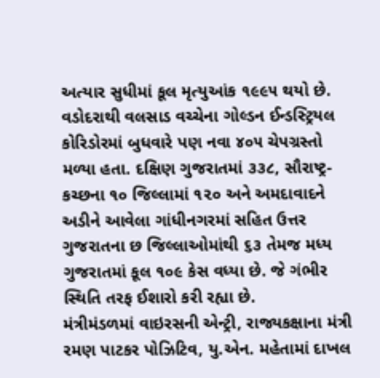અત્યાર સુધીમાં કૂલ મૃત્યુઆંક ૧૯૯૫ થયો છે. વડોદરાથી વલસાડ વચ્ચેના ગોલ્ડન ઈન્ડસ્ટ્રિયલ કોરિડોરમાં બુધવારે પણ નવા ૪૦૫ ચેપગ્રસ્તો મળ્યા હતા. દક્ષિણ ગુજરાતમાં ૩૩૮, સૌરાષ્ટ્ર- કચ્છના ૧૦ જિલ્લામાં ૧૨૦ અને અમદાવાદને અડીને આવેલા ગાંધીનગરમાં સહિત ઉત્તર ગુજરાતના છ જિલ્લાઓમાંથી ૬૩ તેમજ મધ્ય ગુજરાતમાં કૂલ ૧૦૯ કેસ વધ્યા છે. જે ગંભીર સ્થિતિ તરફ ઈશારો કરી રહ્યા છે.
મંત્રીમંડળમાં વાઇરસની એન્ટ્રી, રાજ્યકક્ષાના મંત્રી રમણ પાટકર પોઝિટિવ, યુ.એન. મહેતામાં દાખલ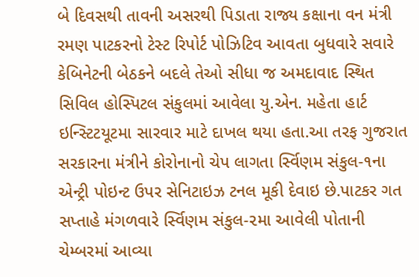બે દિવસથી તાવની અસરથી પિડાતા રાજ્ય કક્ષાના વન મંત્રી રમણ પાટકરનો ટેસ્ટ રિપોર્ટ પોઝિટિવ આવતા બુધવારે સવારે કેબિનેટની બેઠકને બદલે તેઓ સીધા જ અમદાવાદ સ્થિત સિવિલ હોસ્પિટલ સંકુલમાં આવેલા યુ.એન. મહેતા હાર્ટ ઇન્સ્ટિટયૂટમા સારવાર માટે દાખલ થયા હતા.આ તરફ ગુજરાત સરકારના મંત્રીને કોરોનાનો ચેપ લાગતા ર્સ્વિણમ સંકુલ-૧ના એન્ટ્રી પોઇન્ટ ઉપર સેનિટાઇઝ ટનલ મૂકી દેવાઇ છે.પાટકર ગત સપ્તાહે મંગળવારે ર્સ્વિણમ સંકુલ-૨મા આવેલી પોતાની ચેમ્બરમાં આવ્યા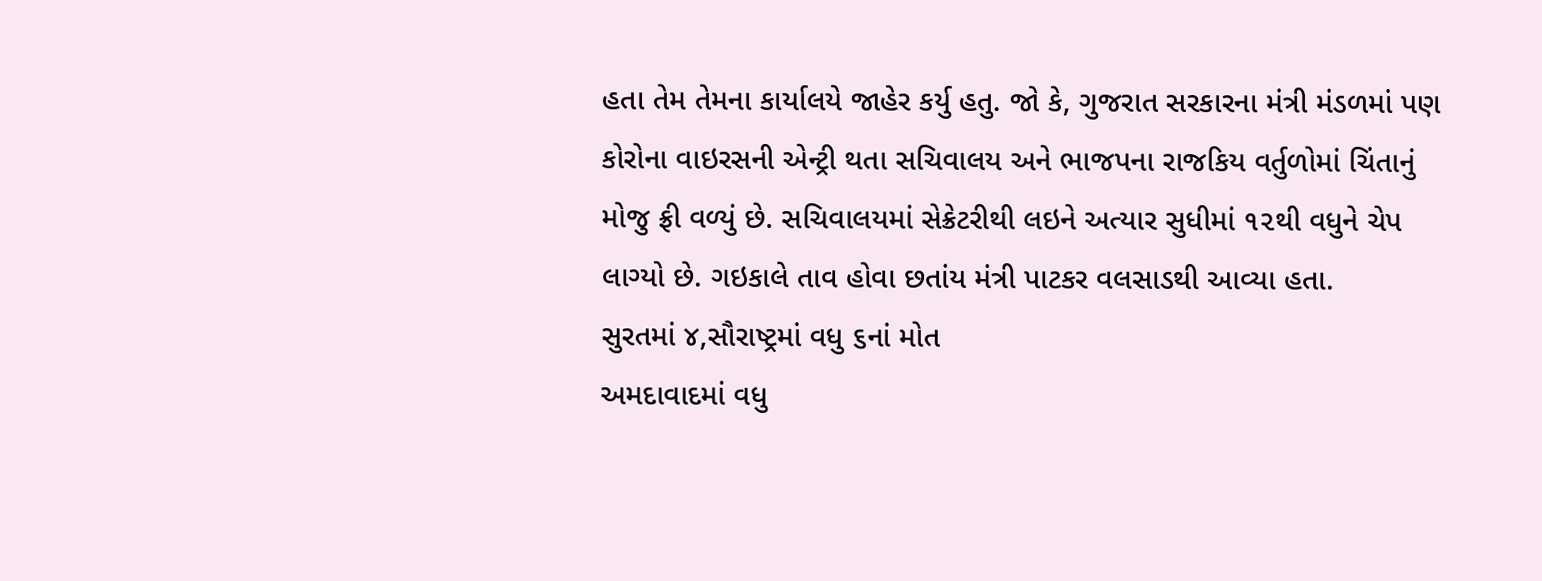હતા તેમ તેમના કાર્યાલયે જાહેર કર્યુ હતુ. જો કે, ગુજરાત સરકારના મંત્રી મંડળમાં પણ કોરોના વાઇરસની એન્ટ્રી થતા સચિવાલય અને ભાજપના રાજકિય વર્તુળોમાં ચિંતાનું મોજુ ફ્રી વળ્યું છે. સચિવાલયમાં સેક્રેટરીથી લઇને અત્યાર સુધીમાં ૧૨થી વધુને ચેપ લાગ્યો છે. ગઇકાલે તાવ હોવા છતાંય મંત્રી પાટકર વલસાડથી આવ્યા હતા.
સુરતમાં ૪,સૌરાષ્ટ્રમાં વધુ ૬નાં મોત
અમદાવાદમાં વધુ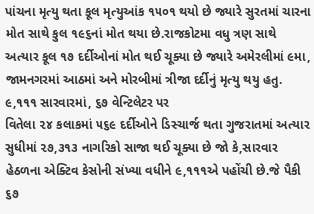પાંચના મૃત્યુ થતા કૂલ મૃત્યુઆંક ૧૫૦૧ થયો છે જ્યારે સુરતમાં ચારના મોત સાથે કુલ ૧૯૬નાં મોત થયા છે.રાજકોટમા વધુ ત્રણ સાથે અત્યાર કૂલ ૧૭ દર્દીઓનાં મોત થઈ ચૂક્યા છે જ્યારે અમેરલીમાં ૯મા, જામનગરમાં આઠમાં અને મોરબીમાં ત્રીજા દર્દીનું મૃત્યુ થયુ હતુ.
૯,૧૧૧ સારવારમાં, ૬૭ વેન્ટિલેટર પર
વિતેલા ૨૪ કલાકમાં ૫૬૯ દર્દીઓને ડિસ્ચાર્જ થતા ગુજરાતમાં અત્યાર સુધીમાં ૨૭,૩૧૩ નાગરિકો સાજા થઈ ચૂક્યા છે જો કે,સારવાર હેઠળના એક્ટિવ કેસોની સંખ્યા વધીને ૯,૧૧૧એ પહોંચી છે.જે પૈકી ૬૭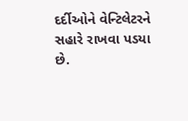દર્દીઓને વેન્ટિલેટરને સહારે રાખવા પડયા છે.